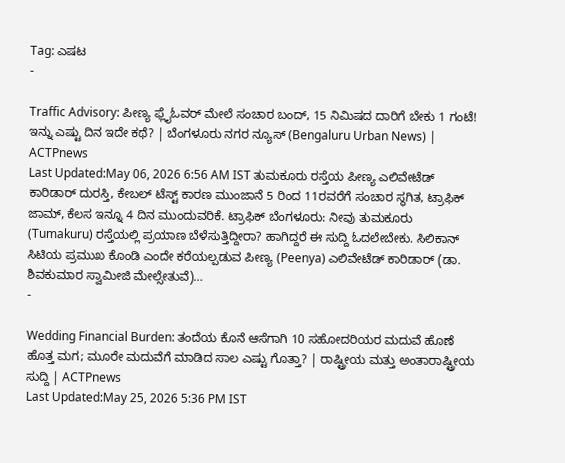Tag: ಎಷಟ
-

Traffic Advisory: ಪೀಣ್ಯ ಫ್ಲೈಓವರ್ ಮೇಲೆ ಸಂಚಾರ ಬಂದ್, 15 ನಿಮಿಷದ ದಾರಿಗೆ ಬೇಕು 1 ಗಂಟೆ! ಇನ್ನು ಎಷ್ಟು ದಿನ ಇದೇ ಕಥೆ? | ಬೆಂಗಳೂರು ನಗರ ನ್ಯೂಸ್ (Bengaluru Urban News) | ACTPnews
Last Updated:May 06, 2026 6:56 AM IST ತುಮಕೂರು ರಸ್ತೆಯ ಪೀಣ್ಯ ಎಲಿವೇಟೆಡ್ ಕಾರಿಡಾರ್ ದುರಸ್ತಿ, ಕೇಬಲ್ ಟೆಸ್ಟ್ ಕಾರಣ ಮುಂಜಾನೆ 5 ರಿಂದ 11ರವರೆಗೆ ಸಂಚಾರ ಸ್ಥಗಿತ, ಟ್ರಾಫಿಕ್ ಜಾಮ್, ಕೆಲಸ ಇನ್ನೂ 4 ದಿನ ಮುಂದುವರಿಕೆ. ಟ್ರಾಫಿಕ್ ಬೆಂಗಳೂರು: ನೀವು ತುಮಕೂರು (Tumakuru) ರಸ್ತೆಯಲ್ಲಿ ಪ್ರಯಾಣ ಬೆಳೆಸುತ್ತಿದ್ದೀರಾ? ಹಾಗಿದ್ದರೆ ಈ ಸುದ್ದಿ ಓದಲೇಬೇಕು. ಸಿಲಿಕಾನ್ ಸಿಟಿಯ ಪ್ರಮುಖ ಕೊಂಡಿ ಎಂದೇ ಕರೆಯಲ್ಪಡುವ ಪೀಣ್ಯ (Peenya) ಎಲಿವೇಟೆಡ್ ಕಾರಿಡಾರ್ (ಡಾ. ಶಿವಕುಮಾರ ಸ್ವಾಮೀಜಿ ಮೇಲ್ಸೇತುವೆ)…
-

Wedding Financial Burden: ತಂದೆಯ ಕೊನೆ ಆಸೆಗಾಗಿ 10 ಸಹೋದರಿಯರ ಮದುವೆ ಹೊಣೆ ಹೊತ್ತ ಮಗ; ಮೂರೇ ಮದುವೆಗೆ ಮಾಡಿದ ಸಾಲ ಎಷ್ಟು ಗೊತ್ತಾ? | ರಾಷ್ಟ್ರೀಯ ಮತ್ತು ಅಂತಾರಾಷ್ಟ್ರೀಯ ಸುದ್ದಿ | ACTPnews
Last Updated:May 25, 2026 5:36 PM IST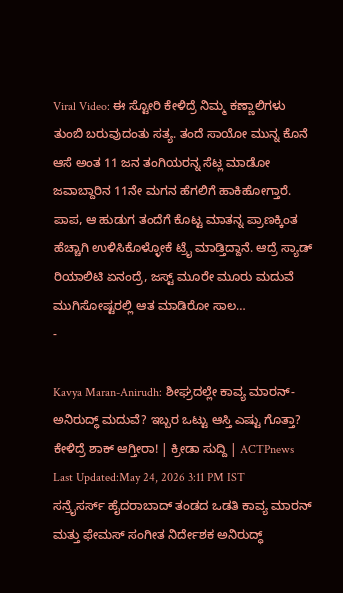Viral Video: ಈ ಸ್ಟೋರಿ ಕೇಳಿದ್ರೆ ನಿಮ್ಮ ಕಣ್ಣಾಲಿಗಳು ತುಂಬಿ ಬರುವುದಂತು ಸತ್ಯ. ತಂದೆ ಸಾಯೋ ಮುನ್ನ ಕೊನೆ ಆಸೆ ಅಂತ 11 ಜನ ತಂಗಿಯರನ್ನ ಸೆಟ್ಲ ಮಾಡೋ ಜವಾಬ್ದಾರಿನ 11ನೇ ಮಗನ ಹೆಗಲಿಗೆ ಹಾಕಿಹೋಗ್ತಾರೆ. ಪಾಪ, ಆ ಹುಡುಗ ತಂದೆಗೆ ಕೊಟ್ಟ ಮಾತನ್ನ ಪ್ರಾಣಕ್ಕಿಂತ ಹೆಚ್ಚಾಗಿ ಉಳಿಸಿಕೊಳ್ಳೋಕೆ ಟ್ರೈ ಮಾಡ್ತಿದ್ದಾನೆ. ಆದ್ರೆ ಸ್ಯಾಡ್ ರಿಯಾಲಿಟಿ ಏನಂದ್ರೆ, ಜಸ್ಟ್ ಮೂರೇ ಮೂರು ಮದುವೆ ಮುಗಿಸೋಷ್ಟರಲ್ಲಿ ಆತ ಮಾಡಿರೋ ಸಾಲ…
-

Kavya Maran-Anirudh: ಶೀಘ್ರದಲ್ಲೇ ಕಾವ್ಯ ಮಾರನ್-ಅನಿರುದ್ಧ್ ಮದುವೆ? ಇಬ್ಬರ ಒಟ್ಟು ಆಸ್ತಿ ಎಷ್ಟು ಗೊತ್ತಾ? ಕೇಳಿದ್ರೆ ಶಾಕ್ ಆಗ್ತೀರಾ! | ಕ್ರೀಡಾ ಸುದ್ದಿ | ACTPnews
Last Updated:May 24, 2026 3:11 PM IST ಸನ್ರೈಸರ್ಸ್ ಹೈದರಾಬಾದ್ ತಂಡದ ಒಡತಿ ಕಾವ್ಯ ಮಾರನ್ ಮತ್ತು ಫೇಮಸ್ ಸಂಗೀತ ನಿರ್ದೇಶಕ ಅನಿರುದ್ಧ್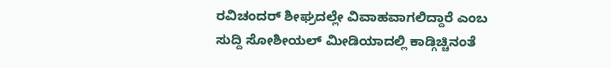ರವಿಚಂದರ್ ಶೀಘ್ರದಲ್ಲೇ ವಿವಾಹವಾಗಲಿದ್ದಾರೆ ಎಂಬ ಸುದ್ದಿ ಸೋಶೀಯಲ್ ಮೀಡಿಯಾದಲ್ಲಿ ಕಾಡ್ಗಿಚ್ಚಿನಂತೆ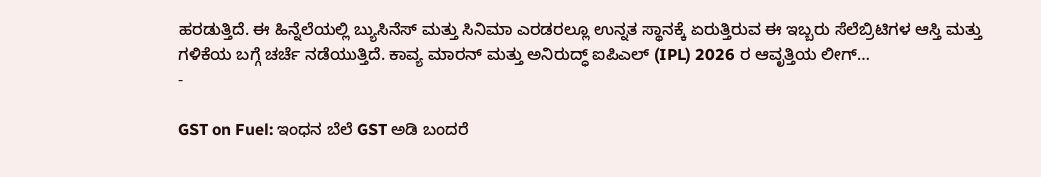ಹರಡುತ್ತಿದೆ. ಈ ಹಿನ್ನೆಲೆಯಲ್ಲಿ ಬ್ಯುಸಿನೆಸ್ ಮತ್ತು ಸಿನಿಮಾ ಎರಡರಲ್ಲೂ ಉನ್ನತ ಸ್ಥಾನಕ್ಕೆ ಏರುತ್ತಿರುವ ಈ ಇಬ್ಬರು ಸೆಲೆಬ್ರಿಟಿಗಳ ಆಸ್ತಿ ಮತ್ತು ಗಳಿಕೆಯ ಬಗ್ಗೆ ಚರ್ಚೆ ನಡೆಯುತ್ತಿದೆ. ಕಾವ್ಯ ಮಾರನ್ ಮತ್ತು ಅನಿರುದ್ಧ್ ಐಪಿಎಲ್ (IPL) 2026 ರ ಆವೃತ್ತಿಯ ಲೀಗ್…
-

GST on Fuel: ಇಂಧನ ಬೆಲೆ GST ಅಡಿ ಬಂದರೆ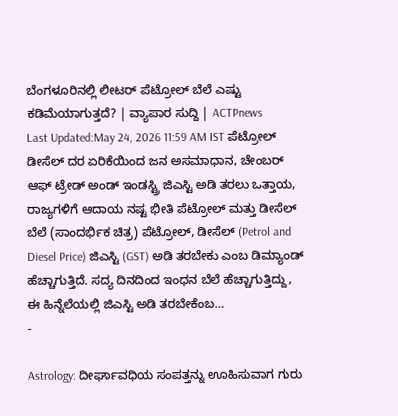ಬೆಂಗಳೂರಿನಲ್ಲಿ ಲೀಟರ್ ಪೆಟ್ರೋಲ್ ಬೆಲೆ ಎಷ್ಟು ಕಡಿಮೆಯಾಗುತ್ತದೆ? | ವ್ಯಾಪಾರ ಸುದ್ದಿ | ACTPnews
Last Updated:May 24, 2026 11:59 AM IST ಪೆಟ್ರೋಲ್ ಡೀಸೆಲ್ ದರ ಏರಿಕೆಯಿಂದ ಜನ ಅಸಮಾಧಾನ, ಚೇಂಬರ್ ಆಫ್ ಟ್ರೇಡ್ ಅಂಡ್ ಇಂಡಸ್ಟ್ರಿ ಜಿಎಸ್ಟಿ ಅಡಿ ತರಲು ಒತ್ತಾಯ, ರಾಜ್ಯಗಳಿಗೆ ಆದಾಯ ನಷ್ಟ ಭೀತಿ ಪೆಟ್ರೋಲ್ ಮತ್ತು ಡೀಸೆಲ್ ಬೆಲೆ (ಸಾಂದರ್ಭಿಕ ಚಿತ್ರ) ಪೆಟ್ರೋಲ್, ಡೀಸೆಲ್ (Petrol and Diesel Price) ಜಿಎಸ್ಟಿ (GST) ಅಡಿ ತರಬೇಕು ಎಂಬ ಡಿಮ್ಯಾಂಡ್ ಹೆಚ್ಚಾಗುತ್ತಿದೆ. ಸದ್ಯ ದಿನದಿಂದ ಇಂಧನ ಬೆಲೆ ಹೆಚ್ಚಾಗುತ್ತಿದ್ದು, ಈ ಹಿನ್ನೆಲೆಯಲ್ಲಿ ಜಿಎಸ್ಟಿ ಅಡಿ ತರಬೇಕೆಂಬ…
-

Astrology: ದೀರ್ಘಾವಧಿಯ ಸಂಪತ್ತನ್ನು ಊಹಿಸುವಾಗ ಗುರು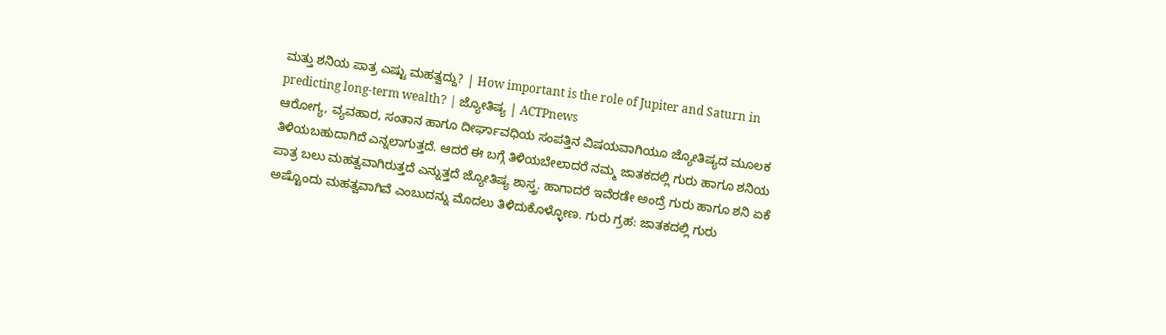ಮತ್ತು ಶನಿಯ ಪಾತ್ರ ಎಷ್ಟು ಮಹತ್ವದ್ದು? | How important is the role of Jupiter and Saturn in predicting long-term wealth? | ಜ್ಯೋತಿಷ್ಯ | ACTPnews
ಆರೋಗ್ಯ, ವ್ಯವಹಾರ, ಸಂತಾನ ಹಾಗೂ ದೀರ್ಘಾವಧಿಯ ಸಂಪತ್ತಿನ ವಿಷಯವಾಗಿಯೂ ಜ್ಯೋತಿಷ್ಯದ ಮೂಲಕ ತಿಳಿಯಬಹುದಾಗಿದೆ ಎನ್ನಲಾಗುತ್ತದೆ. ಆದರೆ ಈ ಬಗ್ಗೆ ತಿಳಿಯಬೇಲಾದರೆ ನಮ್ಮ ಜಾತಕದಲ್ಲಿ ಗುರು ಹಾಗೂ ಶನಿಯ ಪಾತ್ರ ಬಲು ಮಹತ್ವವಾಗಿರುತ್ತದೆ ಎನ್ನುತ್ತದೆ ಜ್ಯೋತಿಷ್ಯ ಶಾಸ್ತ್ರ. ಹಾಗಾದರೆ ಇವೆರಡೇ ಅಂದ್ರೆ ಗುರು ಹಾಗೂ ಶನಿ ಏಕೆ ಅಷ್ಟೊಂದು ಮಹತ್ವವಾಗಿವೆ ಎಂಬುದನ್ನು ಮೊದಲು ತಿಳಿದುಕೊಳ್ಳೋಣ. ಗುರು ಗ್ರಹ: ಜಾತಕದಲ್ಲಿ ಗುರು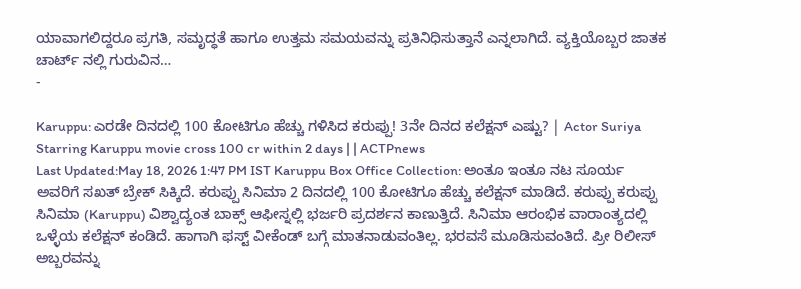ಯಾವಾಗಲಿದ್ದರೂ ಪ್ರಗತಿ, ಸಮೃದ್ಧತೆ ಹಾಗೂ ಉತ್ತಮ ಸಮಯವನ್ನು ಪ್ರತಿನಿಧಿಸುತ್ತಾನೆ ಎನ್ನಲಾಗಿದೆ. ವ್ಯಕ್ತಿಯೊಬ್ಬರ ಜಾತಕ ಚಾರ್ಟ್ ನಲ್ಲಿ ಗುರುವಿನ…
-

Karuppu: ಎರಡೇ ದಿನದಲ್ಲಿ 100 ಕೋಟಿಗೂ ಹೆಚ್ಚು ಗಳಿಸಿದ ಕರುಪ್ಪು! 3ನೇ ದಿನದ ಕಲೆಕ್ಷನ್ ಎಷ್ಟು? | Actor Suriya Starring Karuppu movie cross 100 cr within 2 days | | ACTPnews
Last Updated:May 18, 2026 1:47 PM IST Karuppu Box Office Collection: ಅಂತೂ ಇಂತೂ ನಟ ಸೂರ್ಯ ಅವರಿಗೆ ಸಖತ್ ಬ್ರೇಕ್ ಸಿಕ್ಕಿದೆ. ಕರುಪ್ಪು ಸಿನಿಮಾ 2 ದಿನದಲ್ಲಿ 100 ಕೋಟಿಗೂ ಹೆಚ್ಚು ಕಲೆಕ್ಷನ್ ಮಾಡಿದೆ. ಕರುಪ್ಪು ಕರುಪ್ಪು ಸಿನಿಮಾ (Karuppu) ವಿಶ್ವಾದ್ಯಂತ ಬಾಕ್ಸ್ ಆಫೀಸ್ನಲ್ಲಿ ಭರ್ಜರಿ ಪ್ರದರ್ಶನ ಕಾಣುತ್ತಿದೆ. ಸಿನಿಮಾ ಆರಂಭಿಕ ವಾರಾಂತ್ಯದಲ್ಲಿ ಒಳ್ಳೆಯ ಕಲೆಕ್ಷನ್ ಕಂಡಿದೆ. ಹಾಗಾಗಿ ಫಸ್ಟ್ ವೀಕೆಂಡ್ ಬಗ್ಗೆ ಮಾತನಾಡುವಂತಿಲ್ಲ. ಭರವಸೆ ಮೂಡಿಸುವಂತಿದೆ. ಪ್ರೀ ರಿಲೀಸ್ ಅಬ್ಬರವನ್ನು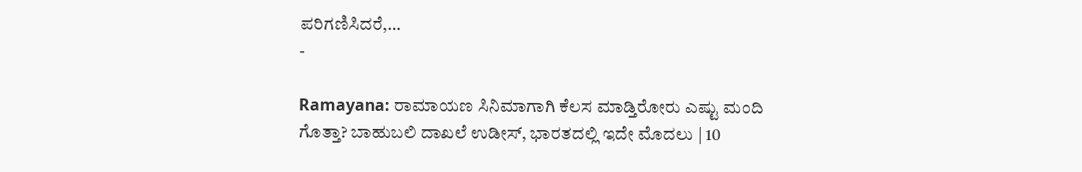ಪರಿಗಣಿಸಿದರೆ,…
-

Ramayana: ರಾಮಾಯಣ ಸಿನಿಮಾಗಾಗಿ ಕೆಲಸ ಮಾಡ್ತಿರೋರು ಎಷ್ಟು ಮಂದಿ ಗೊತ್ತಾ? ಬಾಹುಬಲಿ ದಾಖಲೆ ಉಡೀಸ್, ಭಾರತದಲ್ಲಿ ಇದೇ ಮೊದಲು | 10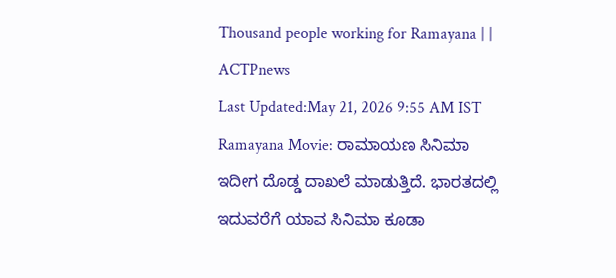Thousand people working for Ramayana | | ACTPnews
Last Updated:May 21, 2026 9:55 AM IST Ramayana Movie: ರಾಮಾಯಣ ಸಿನಿಮಾ ಇದೀಗ ದೊಡ್ಡ ದಾಖಲೆ ಮಾಡುತ್ತಿದೆ. ಭಾರತದಲ್ಲಿ ಇದುವರೆಗೆ ಯಾವ ಸಿನಿಮಾ ಕೂಡಾ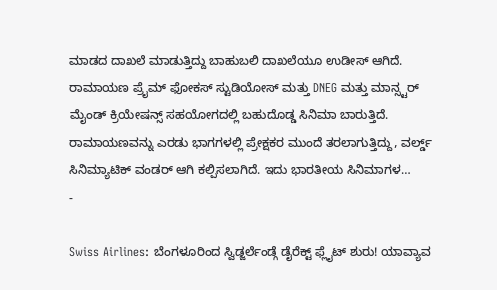ಮಾಡದ ದಾಖಲೆ ಮಾಡುತ್ತಿದ್ದು ಬಾಹುಬಲಿ ದಾಖಲೆಯೂ ಉಡೀಸ್ ಆಗಿದೆ. ರಾಮಾಯಣ ಪ್ರೈಮ್ ಫೋಕಸ್ ಸ್ಟುಡಿಯೋಸ್ ಮತ್ತು DNEG ಮತ್ತು ಮಾನ್ಸ್ಟರ್ ಮೈಂಡ್ ಕ್ರಿಯೇಷನ್ಸ್ ಸಹಯೋಗದಲ್ಲಿ ಬಹುದೊಡ್ಡ ಸಿನಿಮಾ ಬಾರುತ್ತಿದೆ. ರಾಮಾಯಣವನ್ನು ಎರಡು ಭಾಗಗಳಲ್ಲಿ ಪ್ರೇಕ್ಷಕರ ಮುಂದೆ ತರಲಾಗುತ್ತಿದ್ದು, ವರ್ಲ್ಡ್ ಸಿನಿಮ್ಯಾಟಿಕ್ ವಂಡರ್ ಆಗಿ ಕಲ್ಪಿಸಲಾಗಿದೆ. ಇದು ಭಾರತೀಯ ಸಿನಿಮಾಗಳ…
-

Swiss Airlines: ಬೆಂಗಳೂರಿಂದ ಸ್ವಿಡ್ಜರ್ಲೆಂಡ್ಗೆ ಡೈರೆಕ್ಟ್ ಫ್ಲೈಟ್ ಶುರು! ಯಾವ್ಯಾವ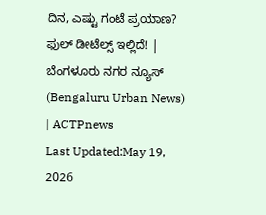ದಿನ, ಎಷ್ಟು ಗಂಟೆ ಪ್ರಯಾಣ? ಫುಲ್ ಡೀಟೆಲ್ಸ್ ಇಲ್ಲಿದೆ! | ಬೆಂಗಳೂರು ನಗರ ನ್ಯೂಸ್ (Bengaluru Urban News) | ACTPnews
Last Updated:May 19, 2026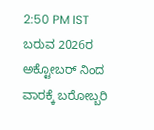2:50 PM IST ಬರುವ 2026ರ ಅಕ್ಟೋಬರ್ ನಿಂದ ವಾರಕ್ಕೆ ಬರೋಬ್ಬರಿ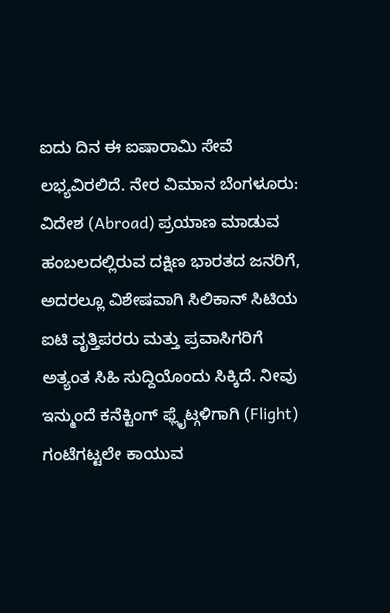ಐದು ದಿನ ಈ ಐಷಾರಾಮಿ ಸೇವೆ ಲಭ್ಯವಿರಲಿದೆ. ನೇರ ವಿಮಾನ ಬೆಂಗಳೂರು: ವಿದೇಶ (Abroad) ಪ್ರಯಾಣ ಮಾಡುವ ಹಂಬಲದಲ್ಲಿರುವ ದಕ್ಷಿಣ ಭಾರತದ ಜನರಿಗೆ, ಅದರಲ್ಲೂ ವಿಶೇಷವಾಗಿ ಸಿಲಿಕಾನ್ ಸಿಟಿಯ ಐಟಿ ವೃತ್ತಿಪರರು ಮತ್ತು ಪ್ರವಾಸಿಗರಿಗೆ ಅತ್ಯಂತ ಸಿಹಿ ಸುದ್ದಿಯೊಂದು ಸಿಕ್ಕಿದೆ. ನೀವು ಇನ್ಮುಂದೆ ಕನೆಕ್ಟಿಂಗ್ ಫ್ಲೈಟ್ಗಳಿಗಾಗಿ (Flight) ಗಂಟೆಗಟ್ಟಲೇ ಕಾಯುವ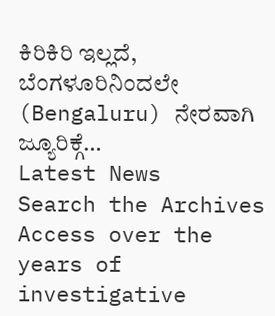ಕಿರಿಕಿರಿ ಇಲ್ಲದೆ, ಬೆಂಗಳೂರಿನಿಂದಲೇ (Bengaluru) ನೇರವಾಗಿ ಜ್ಯೂರಿಕ್ಗೆ…
Latest News
Search the Archives
Access over the years of investigative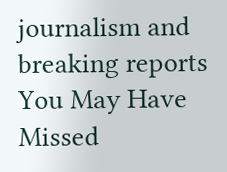journalism and breaking reports
You May Have Missed